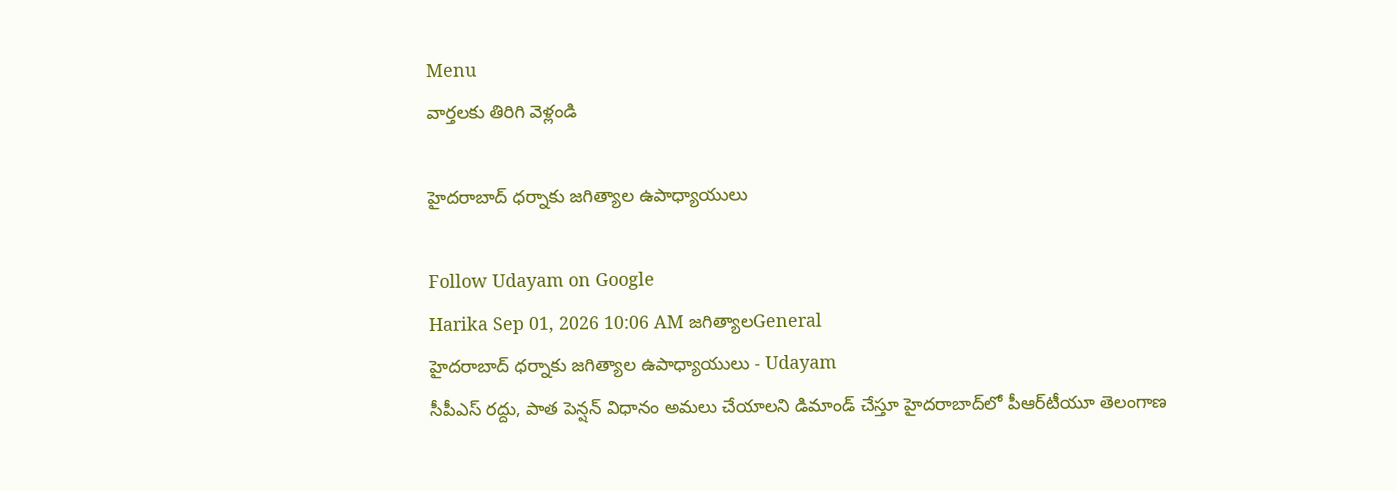Menu
వార్తలకు తిరిగి వెళ్లండి

హైదరాబాద్‌ ధర్నాకు జగిత్యాల ఉపాధ్యాయులు

Follow Udayam on Google
Harika Sep 01, 2026 10:06 AM జగిత్యాలGeneral
హైదరాబాద్‌ ధర్నాకు జగిత్యాల ఉపాధ్యాయులు - Udayam
సీపీఎస్‌ రద్దు, పాత పెన్షన్‌ విధానం అమలు చేయాలని డిమాండ్‌ చేస్తూ హైదరాబాద్‌లో పీఆర్‌టీయూ తెలంగాణ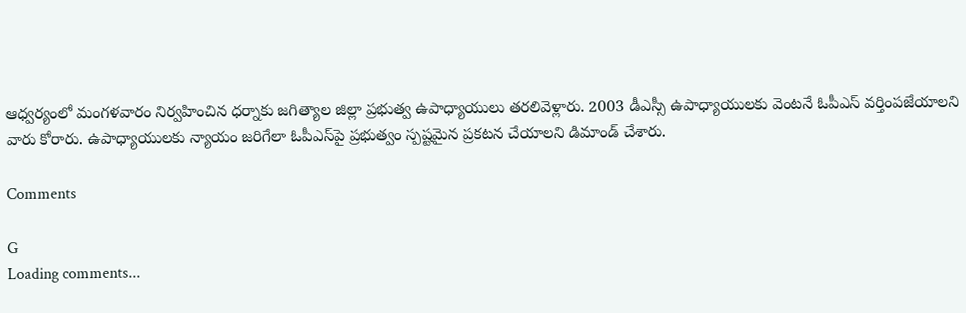ఆధ్వర్యంలో మంగళవారం నిర్వహించిన ధర్నాకు జగిత్యాల జిల్లా ప్రభుత్వ ఉపాధ్యాయులు తరలివెళ్లారు. 2003 డీఎస్సీ ఉపాధ్యాయులకు వెంటనే ఓపీఎస్‌ వర్తింపజేయాలని వారు కోరారు. ఉపాధ్యాయులకు న్యాయం జరిగేలా ఓపీఎస్‌పై ప్రభుత్వం స్పష్టమైన ప్రకటన చేయాలని డిమాండ్‌ చేశారు.

Comments

G
Loading comments...